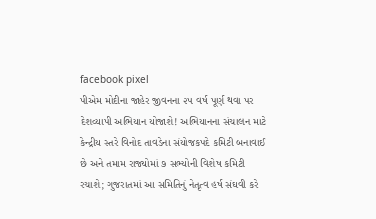facebook pixel
પીએમ મોદીના જાહેર જીવનના ૨૫ વર્ષ પૂર્ણ થવા પર દેશવ્યાપી અભિયાન યોજાશે! અભિયાનના સંચાલન માટે કેન્દ્રીય સ્તરે વિનોદ તાવડેના સંયોજકપદે કમિટી બનાવાઈ છે અને તમામ રાજ્યોમાં ૭ સભ્યોની વિશેષ કમિટી રચાશે; ગુજરાતમાં આ સમિતિનું નેતૃત્વ હર્ષ સંઘવી કરે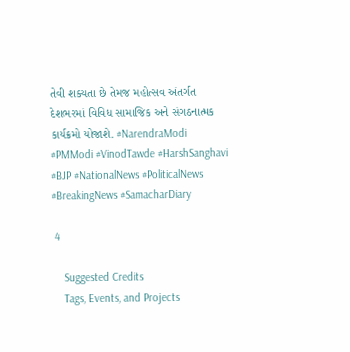તેવી શક્યતા છે તેમજ મહોત્સવ અંતર્ગત દેશભરમાં વિવિધ સામાજિક અને સંગઠનાત્મક કાર્યક્રમો યોજાશે. #NarendraModi #PMModi #VinodTawde #HarshSanghavi #BJP #NationalNews #PoliticalNews #BreakingNews #SamacharDiary

 4

    Suggested Credits
    Tags, Events, and Projects